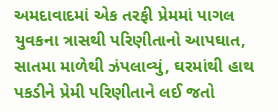અમદાવાદમાં એક તરફી પ્રેમમાં પાગલ યુવકના ત્રાસથી પરિણીતાનો આપઘાત, સાતમા માળેથી ઝંપલાવ્યું, ઘરમાંથી હાથ પકડીને પ્રેમી પરિણીતાને લઈ જતો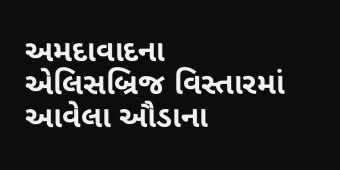અમદાવાદના એલિસબ્રિજ વિસ્તારમાં આવેલા ઔડાના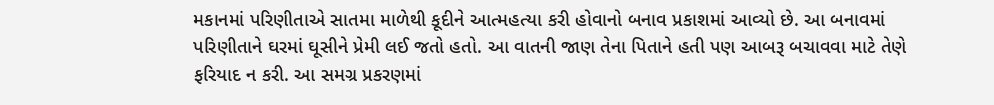મકાનમાં પરિણીતાએ સાતમા માળેથી કૂદીને આત્મહત્યા કરી હોવાનો બનાવ પ્રકાશમાં આવ્યો છે. આ બનાવમાં પરિણીતાને ઘરમાં ઘૂસીને પ્રેમી લઈ જતો હતો. આ વાતની જાણ તેના પિતાને હતી પણ આબરૂ બચાવવા માટે તેણે ફરિયાદ ન કરી. આ સમગ્ર પ્રકરણમાં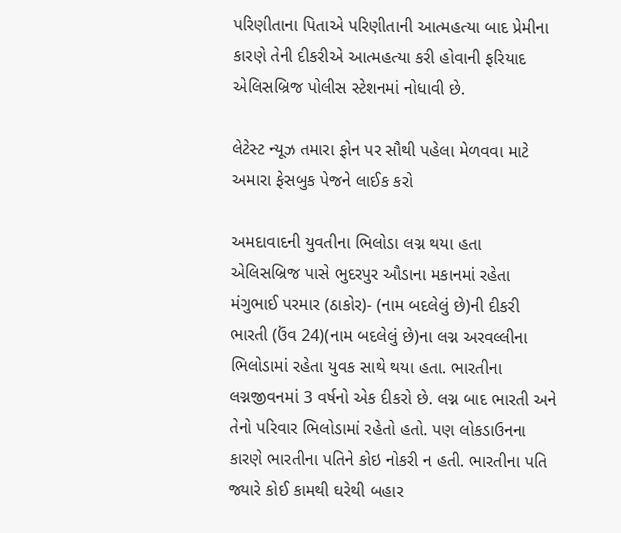પરિણીતાના પિતાએ પરિણીતાની આત્મહત્યા બાદ પ્રેમીના કારણે તેની દીકરીએ આત્મહત્યા કરી હોવાની ફરિયાદ એલિસબ્રિજ પોલીસ સ્ટેશનમાં નોધાવી છે.

લેટેસ્ટ ન્યૂઝ તમારા ફોન પર સૌથી પહેલા મેળવવા માટે અમારા ફેસબુક પેજને લાઈક કરો

અમદાવાદની યુવતીના ભિલોડા લગ્ન થયા હતા
એલિસબ્રિજ પાસે ભુદરપુર ઔડાના મકાનમાં રહેતા મંગુભાઈ પરમાર (ઠાકોર)- (નામ બદલેલું છે)ની દીકરી ભારતી (ઉંવ 24)(નામ બદલેલું છે)ના લગ્ન અરવલ્લીના ભિલોડામાં રહેતા યુવક સાથે થયા હતા. ભારતીના લગ્નજીવનમાં 3 વર્ષનો એક દીકરો છે. લગ્ન બાદ ભારતી અને તેનો પરિવાર ભિલોડામાં રહેતો હતો. પણ લોકડાઉનના કારણે ભારતીના પતિને કોઇ નોકરી ન હતી. ભારતીના પતિ જ્યારે કોઈ કામથી ઘરેથી બહાર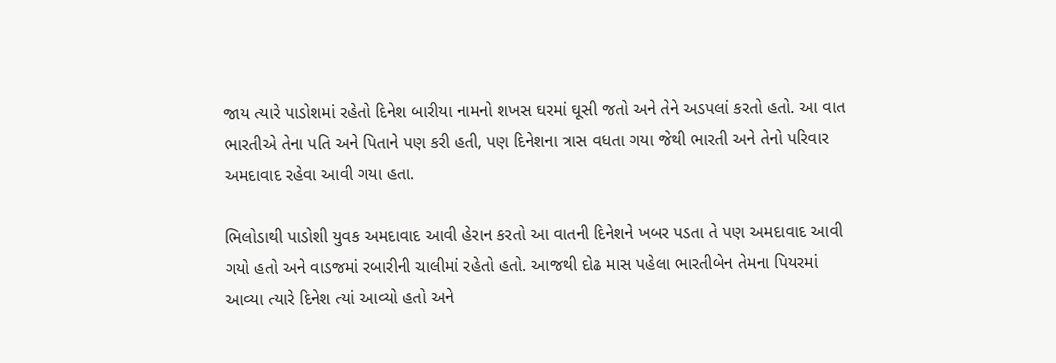જાય ત્યારે પાડોશમાં રહેતો દિનેશ બારીયા નામનો શખસ ઘરમાં ઘૂસી જતો અને તેને અડપલાં કરતો હતો. આ વાત ભારતીએ તેના પતિ અને પિતાને પણ કરી હતી, પણ દિનેશના ત્રાસ વધતા ગયા જેથી ભારતી અને તેનો પરિવાર અમદાવાદ રહેવા આવી ગયા હતા.

ભિલોડાથી પાડોશી યુવક અમદાવાદ આવી હેરાન કરતો આ વાતની દિનેશને ખબર પડતા તે પણ અમદાવાદ આવી ગયો હતો અને વાડજમાં રબારીની ચાલીમાં રહેતો હતો. આજથી દોઢ માસ પહેલા ભારતીબેન તેમના પિયરમાં આવ્યા ત્યારે દિનેશ ત્યાં આવ્યો હતો અને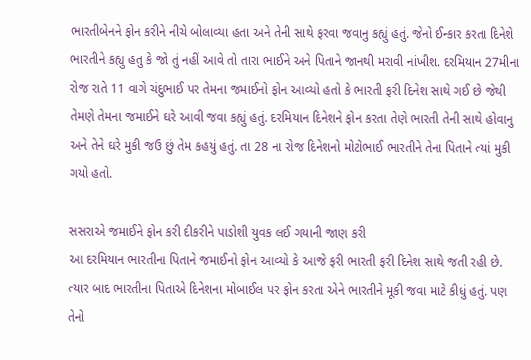ભારતીબેનને ફોન કરીને નીચે બોલાવ્યા હતા અને તેની સાથે ફરવા જવાનુ કહ્યું હતું. જેનો ઈન્કાર કરતા દિનેશે ભારતીને કહ્યુ હતુ કે જો તું નહીં આવે તો તારા ભાઈને અને પિતાને જાનથી મરાવી નાંખીશ. દરમિયાન 27મીના રોજ રાતે 11 વાગે ચંદુભાઈ પર તેમના જમાઈનો ફોન આવ્યો હતો કે ભારતી ફરી દિનેશ સાથે ગઈ છે જેથી તેમણે તેમના જમાઈને ઘરે આવી જવા કહ્યું હતું. દરમિયાન દિનેશને ફોન કરતા તેણે ભારતી તેની સાથે હોવાનુ અને તેને ઘરે મુકી જઉ છું તેમ કહયું હતું. તા 28 ના રોજ દિનેશનો મોટોભાઈ ભારતીને તેના પિતાને ત્યાં મુકી ગયો હતો.

સસરાએ જમાઈને ફોન કરી દીકરીને પાડોશી યુવક લઈ ગયાની જાણ કરી
આ દરમિયાન ભારતીના પિતાને જમાઈનો ફોન આવ્યો કે આજે ફરી ભારતી ફરી દિનેશ સાથે જતી રહી છે. ત્યાર બાદ ભારતીના પિતાએ દિનેશના મોબાઈલ પર ફોન કરતા એને ભારતીને મૂકી જવા માટે કીધું હતું. પણ તેનો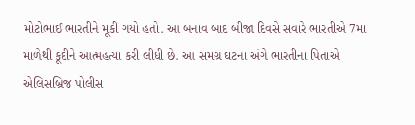મોટોભાઈ ભારતીને મૂકી ગયો હતો. આ બનાવ બાદ બીજા દિવસે સવારે ભારતીએ 7મા માળેથી કૂદીને આત્મહત્યા કરી લીધી છે. આ સમગ્ર ઘટના અંગે ભારતીના પિતાએ એલિસબ્રિજ પોલીસ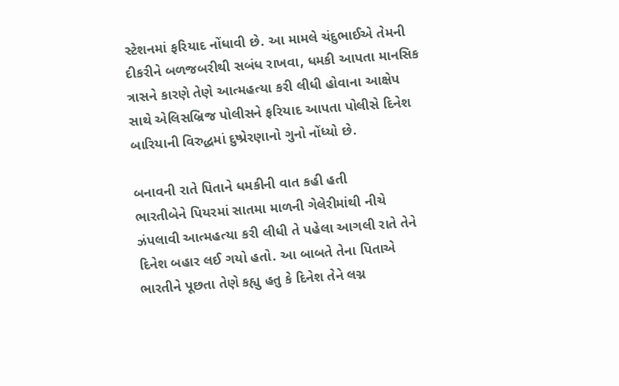સ્ટેશનમાં ફરિયાદ નોંધાવી છે. આ મામલે ચંદુભાઈએ તેમની દીકરીને બળજબરીથી સબંધ રાખવા, ધમકી આપતા માનસિક ત્રાસને કારણે તેણે આત્મહત્યા કરી લીધી હોવાના આક્ષેપ સાથે એલિસબ્રિજ પોલીસને ફરિયાદ આપતા પોલીસે દિનેશ બારિયાની વિરુદ્ધમાં દુષ્પ્રેરણાનો ગુનો નોંધ્યો છે.

બનાવની રાતે પિતાને ધમકીની વાત કહી હતી
ભારતીબેને પિયરમાં સાતમા માળની ગેલેરીમાંથી નીચે ઝંપલાવી આત્મહત્યા કરી લીધી તે પહેલા આગલી રાતે તેને દિનેશ બહાર લઈ ગયો હતો. આ બાબતે તેના પિતાએ ભારતીને પૂછતા તેણે કહ્યુ હતુ કે દિનેશ તેને લગ્ન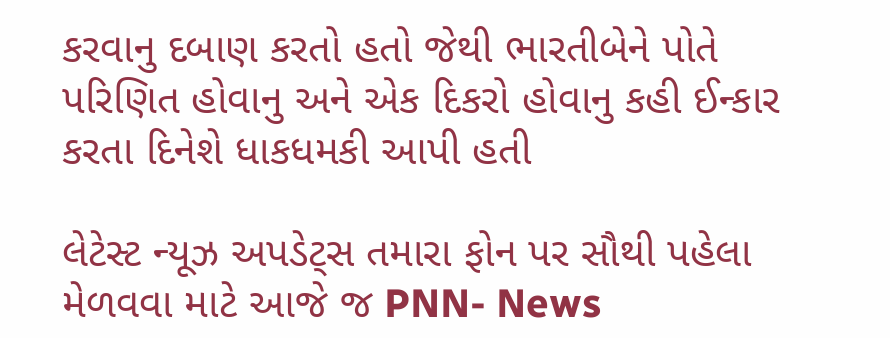કરવાનુ દબાણ કરતો હતો જેથી ભારતીબેને પોતે પરિણિત હોવાનુ અને એક દિકરો હોવાનુ કહી ઈન્કાર કરતા દિનેશે ધાકધમકી આપી હતી

લેટેસ્ટ ન્યૂઝ અપડેટ્સ તમારા ફોન પર સૌથી પહેલા મેળવવા માટે આજે જ PNN- News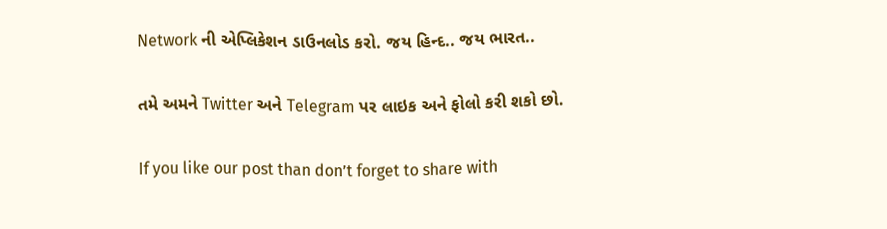Network ની એપ્લિકેશન ડાઉનલોડ કરો. જય હિન્દ.. જય ભારત..

તમે અમને Twitter અને Telegram પર લાઇક અને ફોલો કરી શકો છો.

If you like our post than don’t forget to share with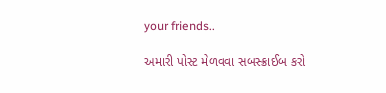your friends..

અમારી પોસ્ટ મેળવવા સબસ્ક્રાઈબ કરો